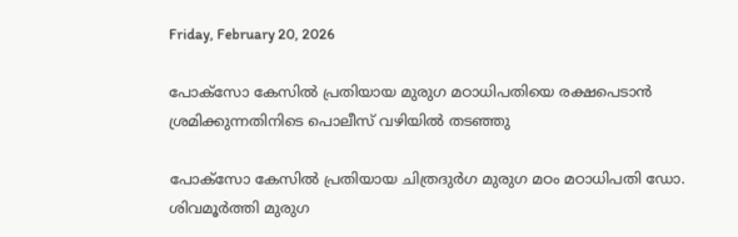Friday, February 20, 2026

പോക്സോ കേസിൽ പ്രതിയായ മുരുഗ മഠാധിപതിയെ രക്ഷപെടാൻ ശ്രമിക്കുന്നതിനിടെ പൊലീസ് വഴിയിൽ തടഞ്ഞു

പോക്‌സോ കേസില്‍ പ്രതിയായ ചിത്രദുര്‍ഗ മുരുഗ മഠം മഠാധിപതി ഡോ. ശിവമൂര്‍ത്തി മുരുഗ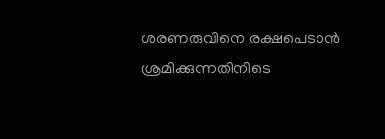ശരണരുവിനെ രക്ഷപെടാൻ ശ്രമിക്കുന്നതിനിടെ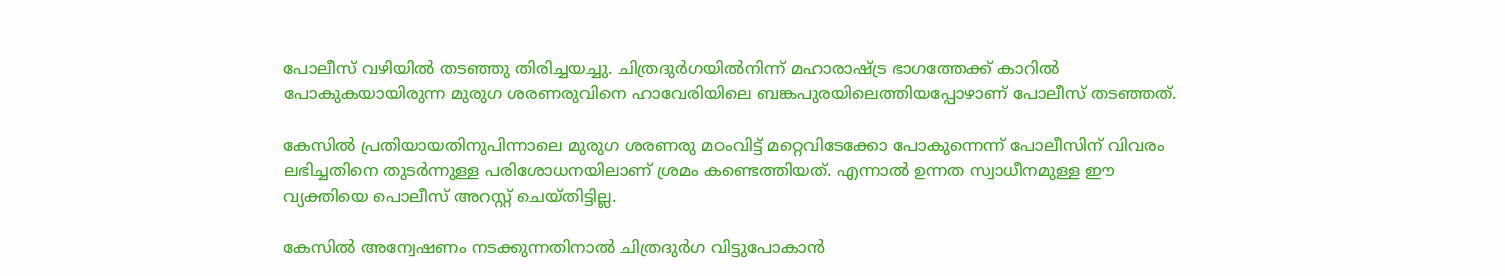പോലീസ് വഴിയിൽ തടഞ്ഞു തിരിച്ചയച്ചു. ചിത്രദുര്‍ഗയില്‍നിന്ന് മഹാരാഷ്ട്ര ഭാഗത്തേക്ക് കാറില്‍ പോകുകയായിരുന്ന മുരുഗ ശരണരുവിനെ ഹാവേരിയിലെ ബങ്കപുരയിലെത്തിയപ്പോഴാണ് പോലീസ് തടഞ്ഞത്.

കേസില്‍ പ്രതിയായതിനുപിന്നാലെ മുരുഗ ശരണരു മഠംവിട്ട് മറ്റെവിടേക്കോ പോകുന്നെന്ന് പോലീസിന് വിവരം ലഭിച്ചതിനെ തുടർന്നുള്ള പരിശോധനയിലാണ് ശ്രമം കണ്ടെത്തിയത്. എന്നാൽ ഉന്നത സ്വാധീനമുള്ള ഈ വ്യക്തിയെ പൊലീസ് അറസ്റ്റ് ചെയ്തിട്ടില്ല.

കേസില്‍ അന്വേഷണം നടക്കുന്നതിനാല്‍ ചിത്രദുര്‍ഗ വിട്ടുപോകാന്‍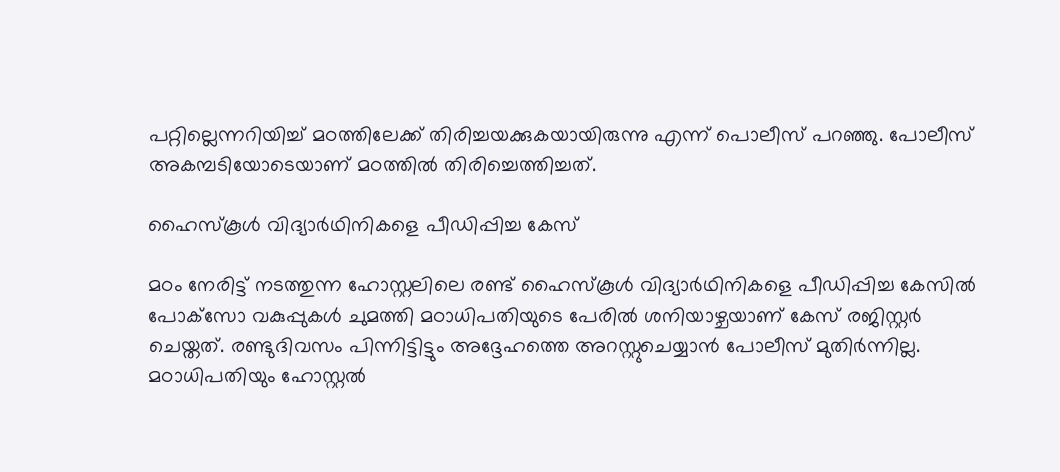പറ്റില്ലെന്നറിയിച്ച് മഠത്തിലേക്ക് തിരിച്ചയക്കുകയായിരുന്നു എന്ന് പൊലീസ് പറഞ്ഞു. പോലീസ് അകമ്പടിയോടെയാണ് മഠത്തില്‍ തിരിച്ചെത്തിച്ചത്.

ഹൈസ്കൂൾ വിദ്യാർഥിനികളെ പീഡിപ്പിച്ച കേസ്

മഠം നേരിട്ട് നടത്തുന്ന ഹോസ്റ്റലിലെ രണ്ട് ഹൈസ്‌കൂള്‍ വിദ്യാര്‍ഥിനികളെ പീഡിപ്പിച്ച കേസില്‍ പോക്‌സോ വകുപ്പുകള്‍ ചുമത്തി മഠാധിപതിയുടെ പേരില്‍ ശനിയാഴ്ചയാണ് കേസ് രജിസ്റ്റര്‍ ചെയ്തത്. രണ്ടുദിവസം പിന്നിട്ടിട്ടും അദ്ദേഹത്തെ അറസ്റ്റുചെയ്യാന്‍ പോലീസ് മുതിര്‍ന്നില്ല. മഠാധിപതിയും ഹോസ്റ്റല്‍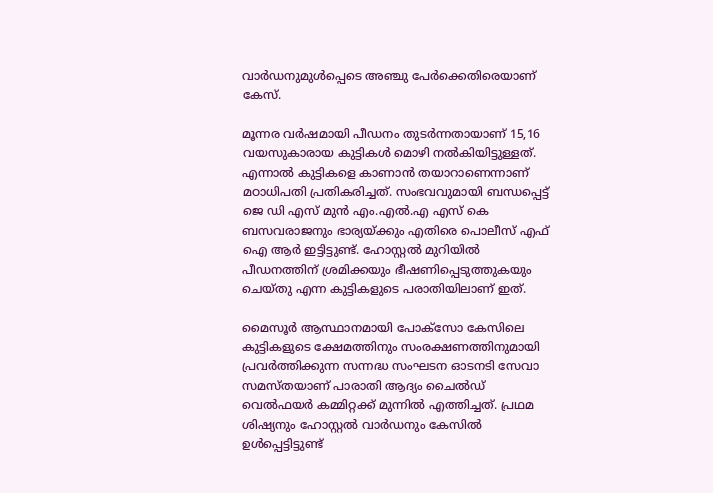വാര്‍ഡനുമുള്‍പ്പെടെ അഞ്ചു പേര്‍ക്കെതിരെയാണ് കേസ്.

മൂന്നര വർഷമായി പീഡനം തുടർന്നതായാണ് 15,16 വയസുകാരായ കുട്ടികൾ മൊഴി നൽകിയിട്ടുള്ളത്. എന്നാൽ കുട്ടികളെ കാണാൻ തയാറാണെന്നാണ് മഠാധിപതി പ്രതികരിച്ചത്. സംഭവവുമായി ബന്ധപ്പെട്ട് ജെ ഡി എസ് മുൻ എം.എൽ.എ എസ് കെ ബസവരാജനും ഭാര്യയ്ക്കും എതിരെ പൊലീസ് എഫ് ഐ ആർ ഇട്ടിട്ടുണ്ട്. ഹോസ്റ്റൽ മുറിയിൽ പീഡനത്തിന് ശ്രമിക്കയും ഭീഷണിപ്പെടുത്തുകയും ചെയ്തു എന്ന കുട്ടികളുടെ പരാതിയിലാണ് ഇത്.

മൈസൂർ ആസ്ഥാനമായി പോക്സോ കേസിലെ കുട്ടികളുടെ ക്ഷേമത്തിനും സംരക്ഷണത്തിനുമായി പ്രവർത്തിക്കുന്ന സന്നദ്ധ സംഘടന ഓടനടി സേവാ സമസ്തയാണ് പാരാതി ആദ്യം ചൈൽഡ് വെൽഫയർ കമ്മിറ്റക്ക് മുന്നിൽ എത്തിച്ചത്. പ്രഥമ ശിഷ്യനും ഹോസ്റ്റൽ വാർഡനും കേസിൽ ഉൾപ്പെട്ടിട്ടുണ്ട്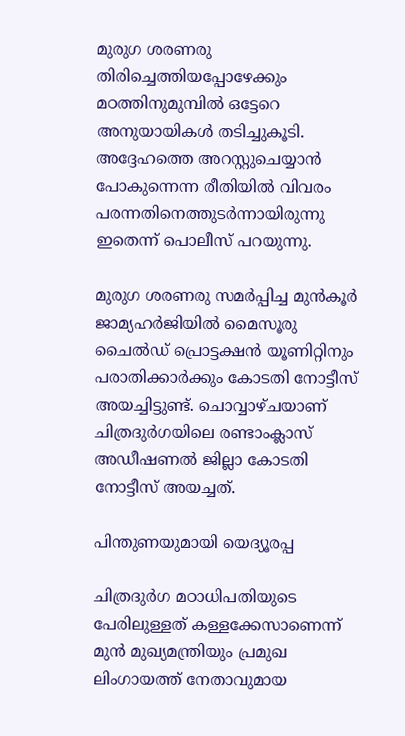മുരുഗ ശരണരു തിരിച്ചെത്തിയപ്പോഴേക്കും മഠത്തിനുമുമ്പില്‍ ഒട്ടേറെ അനുയായികള്‍ തടിച്ചുകൂടി. അദ്ദേഹത്തെ അറസ്റ്റുചെയ്യാന്‍ പോകുന്നെന്ന രീതിയില്‍ വിവരം പരന്നതിനെത്തുടര്‍ന്നായിരുന്നു ഇതെന്ന് പൊലീസ് പറയുന്നു.

മുരുഗ ശരണരു സമര്‍പ്പിച്ച മുന്‍കൂര്‍ ജാമ്യഹര്‍ജിയില്‍ മൈസൂരു ചൈല്‍ഡ് പ്രൊട്ടക്ഷന്‍ യൂണിറ്റിനും പരാതിക്കാര്‍ക്കും കോടതി നോട്ടീസ് അയച്ചിട്ടുണ്ട്. ചൊവ്വാഴ്ചയാണ് ചിത്രദുര്‍ഗയിലെ രണ്ടാംക്ലാസ് അഡീഷണല്‍ ജില്ലാ കോടതി നോട്ടീസ് അയച്ചത്.

പിന്തുണയുമായി യെദ്യൂരപ്പ

ചിത്രദുര്‍ഗ മഠാധിപതിയുടെ പേരിലുള്ളത് കള്ളക്കേസാണെന്ന് മുന്‍ മുഖ്യമന്ത്രിയും പ്രമുഖ ലിംഗായത്ത് നേതാവുമായ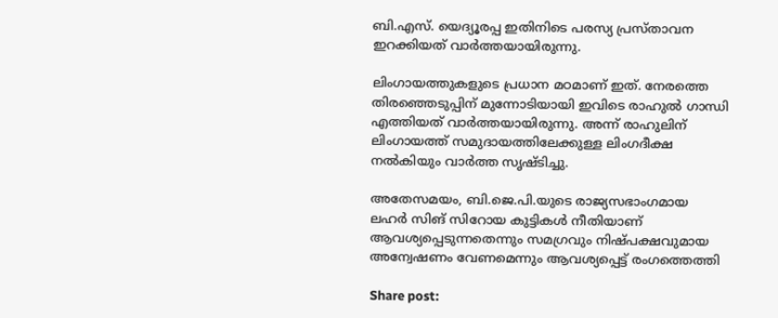ബി.എസ്. യെദ്യൂരപ്പ ഇതിനിടെ പരസ്യ പ്രസ്താവന ഇറക്കിയത് വാർത്തയായിരുന്നു.

ലിംഗായത്തുകളുടെ പ്രധാന മഠമാണ് ഇത്. നേരത്തെ തിരഞ്ഞെടുപ്പിന് മുന്നോടിയായി ഇവിടെ രാഹുൽ ഗാന്ധി എത്തിയത് വാർത്തയായിരുന്നു. അന്ന് രാഹുലിന് ലിംഗായത്ത് സമുദായത്തിലേക്കുള്ള ലിംഗദീക്ഷ നൽകിയും വാർത്ത സൃഷ്ടിച്ചു.

അതേസമയം, ബി.ജെ.പി.യുടെ രാജ്യസഭാംഗമായ ലഹര്‍ സിങ് സിറോയ കുട്ടികള്‍ നീതിയാണ് ആവശ്യപ്പെടുന്നതെന്നും സമഗ്രവും നിഷ്പക്ഷവുമായ അന്വേഷണം വേണമെന്നും ആവശ്യപ്പെട്ട് രംഗത്തെത്തി

Share post: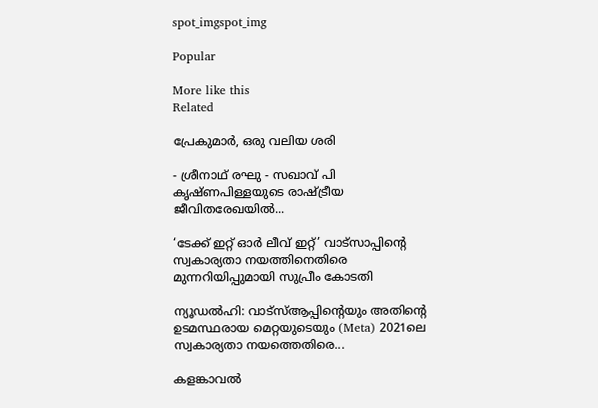spot_imgspot_img

Popular

More like this
Related

പ്രേകുമാർ, ഒരു വലിയ ശരി

- ശ്രീനാഥ് രഘു - സഖാവ് പി കൃഷ്ണപിള്ളയുടെ രാഷ്ട്രീയ ജീവിതരേഖയിൽ...

‘ടേക്ക് ഇറ്റ് ഓർ ലീവ് ഇറ്റ്’ വാട്സാപ്പിന്റെ സ്വകാര്യതാ നയത്തിനെതിരെ മുന്നറിയിപ്പുമായി സുപ്രീം കോടതി

ന്യൂഡൽഹി: വാട്‌സ്ആപ്പിന്റെയും അതിന്റെ ഉടമസ്ഥരായ മെറ്റയുടെയും (Meta) 2021ലെ സ്വകാര്യതാ നയത്തെതിരെ...

കളങ്കാവൽ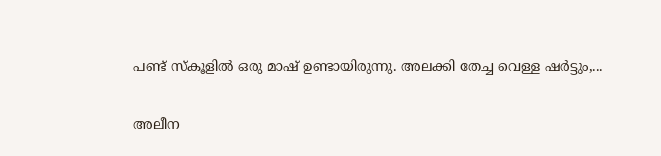പണ്ട് സ്കൂളിൽ ഒരു മാഷ് ഉണ്ടായിരുന്നു. അലക്കി തേച്ച വെള്ള ഷർട്ടും,...

അലീന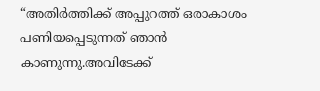“അതിര്‍ത്തിക്ക് അപ്പുറത്ത് ഒരാകാശം പണിയപ്പെടുന്നത് ഞാന്‍ കാണുന്നു.അവിടേക്ക്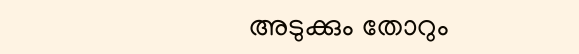അടുക്കും തോറും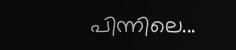പിന്നിലെ...